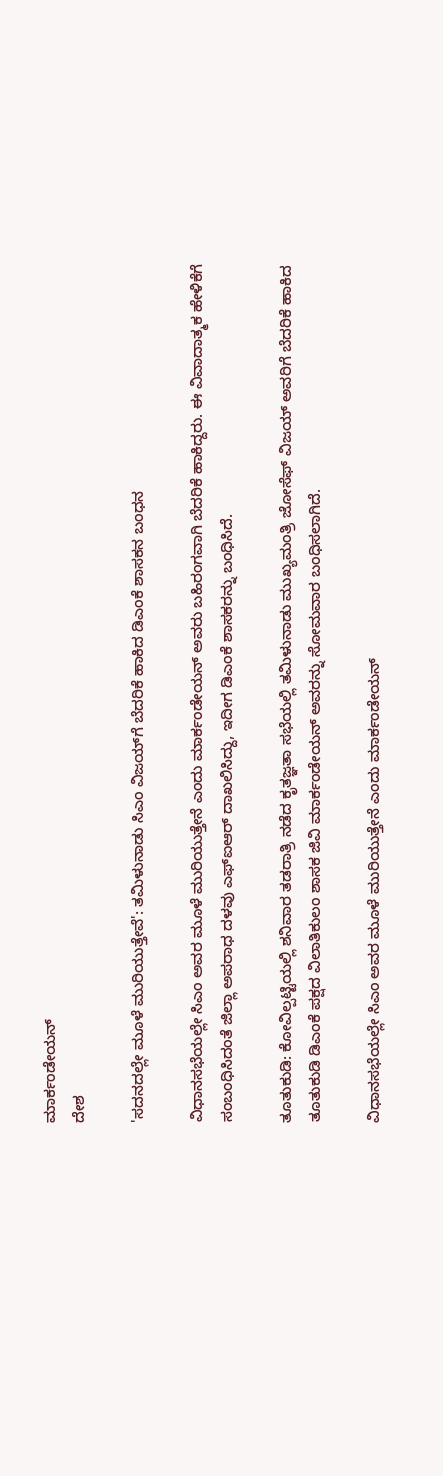ಮಾರ್ಕಂಡೇಯನ್
ದೇಶ

'ಸದನದಲ್ಲೇ ಮೂಳೆ ಮುರಿಯುತ್ತೇವೆ': ತಮಿಳುನಾಡು ಸಿಎಂ ವಿಜಯ್‌ಗೆ ಬೆದರಿಕೆ ಹಾಕಿದ ಡಿಎಂಕೆ ಶಾಸಕನ ಬಂಧನ

ವಿಧಾನಸಭೆಯಲ್ಲೇ ಸಿಎಂ ಅವರ ಮೂಳೆ ಮುರಿಯುತ್ತೇನೆ ಎಂದು ಮಾರ್ಕಂಡೇಯನ್ ಅವರು ಬಹಿರಂಗವಾಗಿ ಬೆದರಿಕೆ ಹಾಕಿದ್ದರು. ಈ ವಿವಾದಾತ್ಮಕ ಹೇಳಿಕೆಗೆ ಸಂಬಂಧಿಸಿದಂತೆ ಜಿಲ್ಲಾ ಅಪರಾಧ ದಳವು ಎಫ್ಐಆರ್ ದಾಖಲಿಸಿದ್ದು, ಇದೀಗ ಡಿಎಂಕೆ ಶಾಸಕರನ್ನು ಬಂಧಿಸಿದೆ.

ತೂತುಕುಡಿ: ಕೋವಿಲ್ಪಟ್ಟಿಯಲ್ಲಿ ಶನಿವಾರ ತಡರಾತ್ರಿ ನಡೆದ ಕೃತಜ್ಞತಾ ಸಭೆಯಲ್ಲಿ ತಮಿಳುನಾಡು ಮುಖ್ಯಮಂತ್ರಿ ಜೋಸೆಫ್ ವಿಜಯ್ ಅವರಿಗೆ ಬೆದರಿಕೆ ಹಾಕಿದ ತೂತುಕುಡಿ ಡಿಎಂಕೆ ಪಕ್ಷದ ವಿಲಾತಿಕುಲಂ ಶಾಸಕ ಜಿವಿ ಮಾರ್ಕಂಡೇಯನ್ ಅವರನ್ನು ಸೋಮವಾರ ಬಂಧಿಸಲಾಗಿದೆ.

ವಿಧಾನಸಭೆಯಲ್ಲೇ ಸಿಎಂ ಅವರ ಮೂಳೆ ಮುರಿಯುತ್ತೇನೆ ಎಂದು ಮಾರ್ಕಂಡೇಯನ್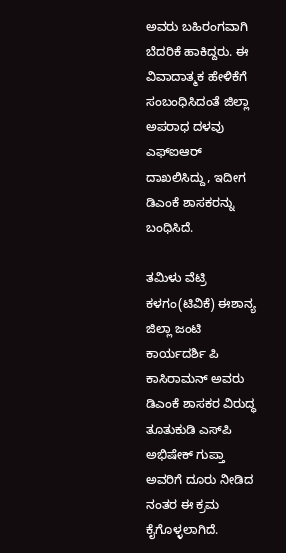ಅವರು ಬಹಿರಂಗವಾಗಿ ಬೆದರಿಕೆ ಹಾಕಿದ್ದರು. ಈ ವಿವಾದಾತ್ಮಕ ಹೇಳಿಕೆಗೆ ಸಂಬಂಧಿಸಿದಂತೆ ಜಿಲ್ಲಾ ಅಪರಾಧ ದಳವು ಎಫ್ಐಆರ್ ದಾಖಲಿಸಿದ್ದು, ಇದೀಗ ಡಿಎಂಕೆ ಶಾಸಕರನ್ನು ಬಂಧಿಸಿದೆ.

ತಮಿಳು ವೆಟ್ರಿ ಕಳಗಂ(ಟಿವಿಕೆ) ಈಶಾನ್ಯ ಜಿಲ್ಲಾ ಜಂಟಿ ಕಾರ್ಯದರ್ಶಿ ಪಿ ಕಾಸಿರಾಮನ್ ಅವರು ಡಿಎಂಕೆ ಶಾಸಕರ ವಿರುದ್ಧ ತೂತುಕುಡಿ ಎಸ್‌ಪಿ ಅಭಿಷೇಕ್ ಗುಪ್ತಾ ಅವರಿಗೆ ದೂರು ನೀಡಿದ ನಂತರ ಈ ಕ್ರಮ ಕೈಗೊಳ್ಳಲಾಗಿದೆ.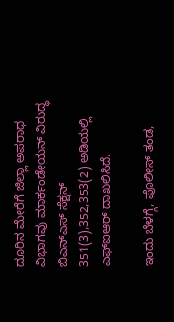ದೂರಿನ ಮೇರೆಗೆ ಜಿಲ್ಲಾ ಅಪರಾಧ ವಿಭಾಗವು ಮಾರ್ಕಂಡೇಯನ್ ವಿರುದ್ಧ ಬಿಎನ್‌ಎಸ್ ಸೆಕ್ಷನ್ 351(3),352,353(2) ಅಡಿಯಲ್ಲಿ ಎಫ್‌ಐಆರ್ ದಾಖಲಿಸಿದೆ.

ಇಂದು ಬೆಳಗ್ಗೆ, ಪೊಲೀಸ್ ತಂಡ,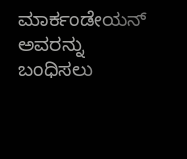ಮಾರ್ಕಂಡೇಯನ್ ಅವರನ್ನು ಬಂಧಿಸಲು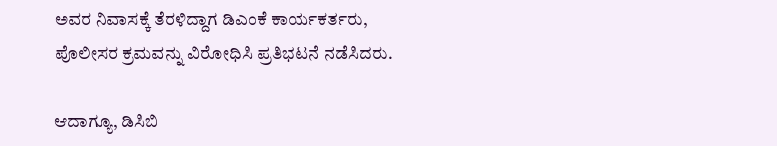ಅವರ ನಿವಾಸಕ್ಕೆ ತೆರಳಿದ್ದಾಗ ಡಿಎಂಕೆ ಕಾರ್ಯಕರ್ತರು, ಪೊಲೀಸರ ಕ್ರಮವನ್ನು ವಿರೋಧಿಸಿ ಪ್ರತಿಭಟನೆ ನಡೆಸಿದರು.

ಆದಾಗ್ಯೂ, ಡಿಸಿಬಿ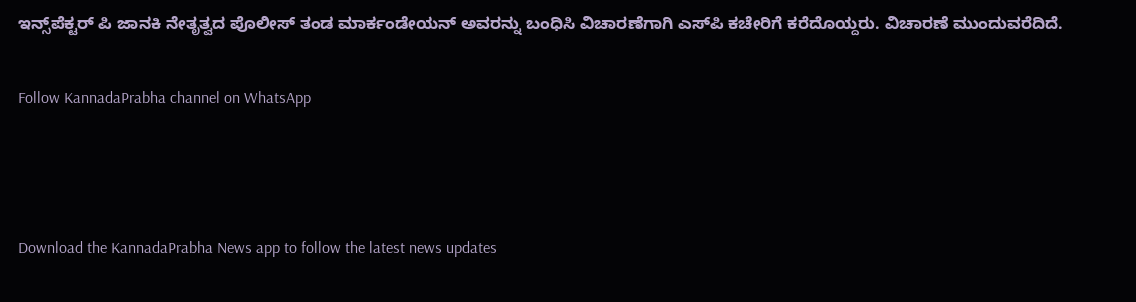ಇನ್ಸ್‌ಪೆಕ್ಟರ್ ಪಿ ಜಾನಕಿ ನೇತೃತ್ವದ ಪೊಲೀಸ್ ತಂಡ ಮಾರ್ಕಂಡೇಯನ್ ಅವರನ್ನು ಬಂಧಿಸಿ ವಿಚಾರಣೆಗಾಗಿ ಎಸ್‌ಪಿ ಕಚೇರಿಗೆ ಕರೆದೊಯ್ದರು. ವಿಚಾರಣೆ ಮುಂದುವರೆದಿದೆ.

Follow KannadaPrabha channel on WhatsApp



Download the KannadaPrabha News app to follow the latest news updates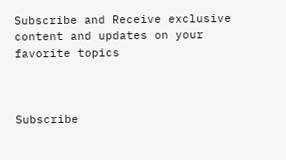Subscribe and Receive exclusive content and updates on your favorite topics



Subscribe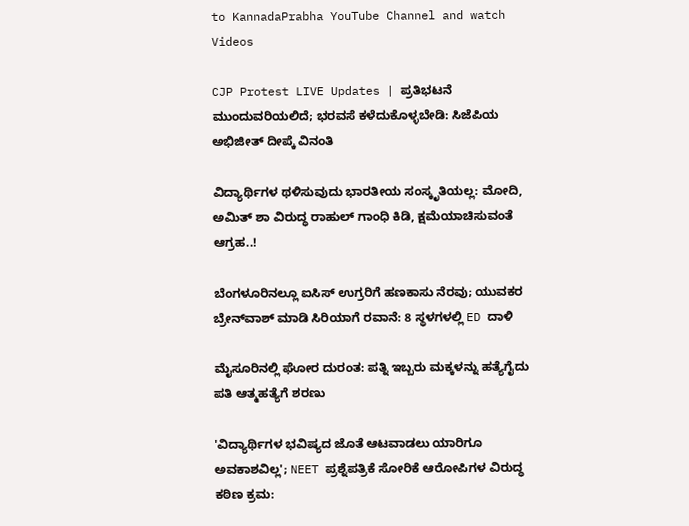to KannadaPrabha YouTube Channel and watch Videos

CJP Protest LIVE Updates | ಪ್ರತಿಭಟನೆ ಮುಂದುವರಿಯಲಿದೆ; ಭರವಸೆ ಕಳೆದುಕೊಳ್ಳಬೇಡಿ: ಸಿಜೆಪಿಯ ಅಭಿಜೀತ್ ದೀಪ್ಕೆ ವಿನಂತಿ

ವಿದ್ಯಾರ್ಥಿಗಳ ಥಳಿಸುವುದು ಭಾರತೀಯ ಸಂಸ್ಕೃತಿಯಲ್ಲ: ಮೋದಿ, ಅಮಿತ್ ಶಾ ವಿರುದ್ಧ ರಾಹುಲ್ ಗಾಂಧಿ ಕಿಡಿ, ಕ್ಷಮೆಯಾಚಿಸುವಂತೆ ಆಗ್ರಹ..!

ಬೆಂಗಳೂರಿನಲ್ಲೂ ಐಸಿಸ್ ಉಗ್ರರಿಗೆ ಹಣಕಾಸು ನೆರವು; ಯುವಕರ ಬ್ರೇನ್‌ವಾಶ್ ಮಾಡಿ ಸಿರಿಯಾಗೆ ರವಾನೆ: 8 ಸ್ಥಳಗಳಲ್ಲಿ ED ದಾಳಿ

ಮೈಸೂರಿನಲ್ಲಿ ಘೋರ ದುರಂತ: ಪತ್ನಿ ಇಬ್ಬರು ಮಕ್ಕಳನ್ನು ಹತ್ಯೆಗೈದು ಪತಿ ಆತ್ಮಹತ್ಯೆಗೆ ಶರಣು

'ವಿದ್ಯಾರ್ಥಿಗಳ ಭವಿಷ್ಯದ ಜೊತೆ ಆಟವಾಡಲು ಯಾರಿಗೂ ಅವಕಾಶವಿಲ್ಲ'; NEET ಪ್ರಶ್ನೆಪತ್ರಿಕೆ ಸೋರಿಕೆ ಆರೋಪಿಗಳ ವಿರುದ್ಧ ಕಠಿಣ ಕ್ರಮ: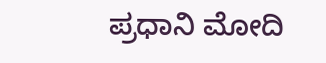ಪ್ರಧಾನಿ ಮೋದಿ